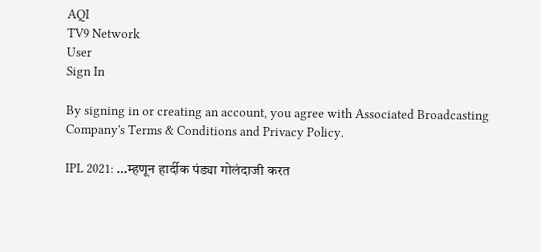AQI
TV9 Network
User
Sign In

By signing in or creating an account, you agree with Associated Broadcasting Company's Terms & Conditions and Privacy Policy.

IPL 2021: …म्हणून हार्दीक पंड्या गोलंदाजी करत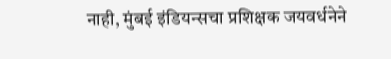नाही, मुंबई इंडियन्सचा प्रशिक्षक जयवर्धनेने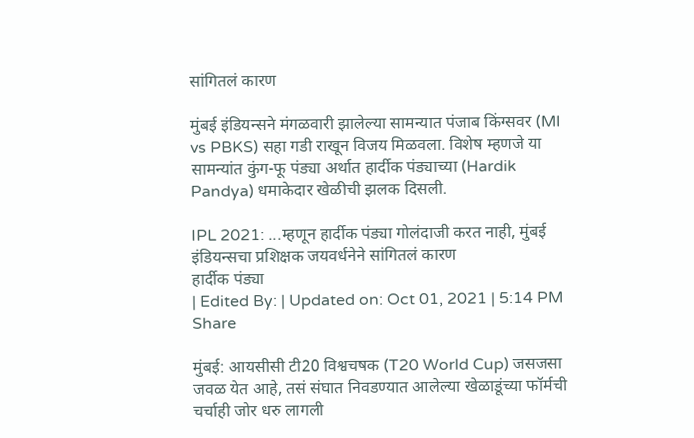सांगितलं कारण

मुंबई इंडियन्सने मंगळवारी झालेल्या सामन्यात पंजाब किंग्सवर (MI vs PBKS) सहा गडी राखून विजय मिळवला. विशेष म्हणजे या सामन्यांत कुंग-फू पंड्या अर्थात हार्दीक पंड्याच्या (Hardik Pandya) धमाकेदार खेळीची झलक दिसली.

IPL 2021: ...म्हणून हार्दीक पंड्या गोलंदाजी करत नाही, मुंबई इंडियन्सचा प्रशिक्षक जयवर्धनेने सांगितलं कारण
हार्दीक पंड्या
| Edited By: | Updated on: Oct 01, 2021 | 5:14 PM
Share

मुंबई: आयसीसी टी20 विश्वचषक (T20 World Cup) जसजसा जवळ येत आहे, तसं संघात निवडण्यात आलेल्या खेळाडूंच्या फॉर्मची चर्चाही जोर धरु लागली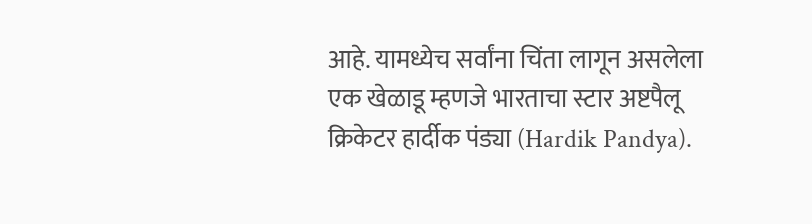आहे. यामध्येच सर्वांना चिंता लागून असलेला एक खेळाडू म्हणजे भारताचा स्टार अष्टपैलू क्रिकेटर हार्दीक पंड्या (Hardik Pandya).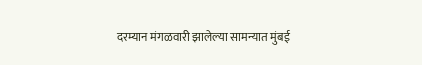दरम्यान मंगळवारी झालेल्या सामन्यात मुंबई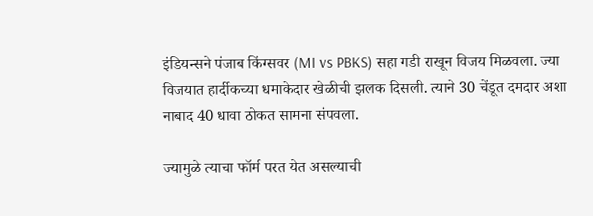इंडियन्सने पंजाब किंग्सवर (MI vs PBKS) सहा गडी राखून विजय मिळवला. ज्या विजयात हार्दीकच्या धमाकेदार खेळीची झलक दिसली. त्याने 30 चेंडूत दमदार अशा नाबाद 40 धावा ठोकत सामना संपवला.

ज्यामुळे त्याचा फॉर्म परत येत असल्याची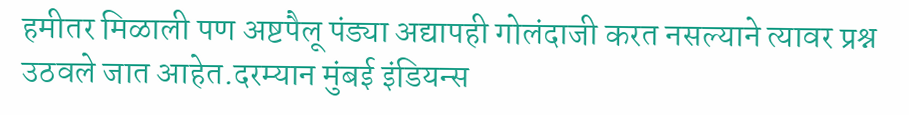हमीतर मिळाली पण अष्टपैलू पंड्या अद्यापही गोलंदाजी करत नसल्याने त्यावर प्रश्न उठवले जात आहेत.दरम्यान मुंबई इंडियन्स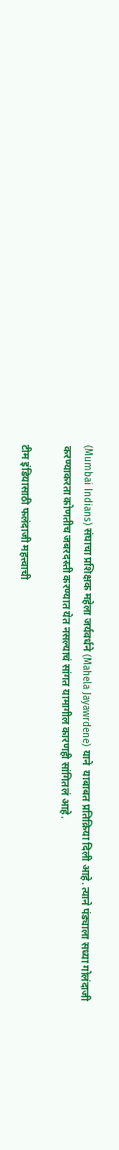(Mumbai Indians) संघाचा प्रशिक्षक महेला जर्यवर्धने (Mahela Jayawrdene) याने  याबाबत प्रतिक्रिया दिली आहे. त्याने पंड्याला सध्या गोलंदाजी करण्याकरता कोणतीच जबरदस्ती करण्यात येत नसल्याचं सांगत यामागील कारणही सांगितलं आहे.

टीम इंडियासाठी फलंदाजी महत्त्वाची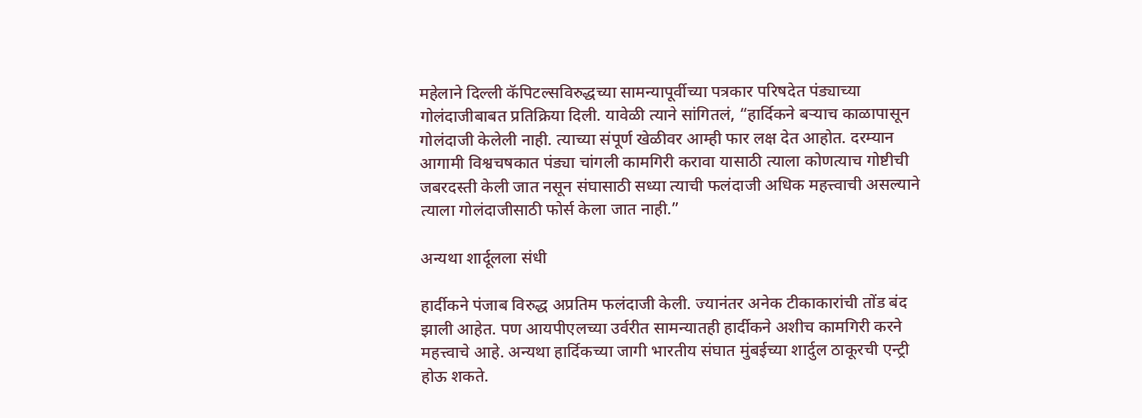महेलाने दिल्ली कॅपिटल्सविरुद्धच्या सामन्यापूर्वीच्या पत्रकार परिषदेत पंड्याच्या गोलंदाजीबाबत प्रतिक्रिया दिली. यावेळी त्याने सांगितलं, “हार्दिकने बऱ्याच काळापासून गोलंदाजी केलेली नाही. त्याच्या संपूर्ण खेळीवर आम्ही फार लक्ष देत आहोत. दरम्यान आगामी विश्वचषकात पंड्या चांगली कामगिरी करावा यासाठी त्याला कोणत्याच गोष्टीची जबरदस्ती केली जात नसून संघासाठी सध्या त्याची फलंदाजी अधिक महत्त्वाची असल्याने त्याला गोलंदाजीसाठी फोर्स केला जात नाही.”

अन्यथा शार्दूलला संधी

हार्दीकने पंजाब विरुद्ध अप्रतिम फलंदाजी केली. ज्यानंतर अनेक टीकाकारांची तोंड बंद झाली आहेत. पण आयपीएलच्या उर्वरीत सामन्यातही हार्दीकने अशीच कामगिरी करने महत्त्वाचे आहे. अन्यथा हार्दिकच्या जागी भारतीय संघात मुंबईच्या शार्दुल ठाकूरची एन्ट्री होऊ शकते.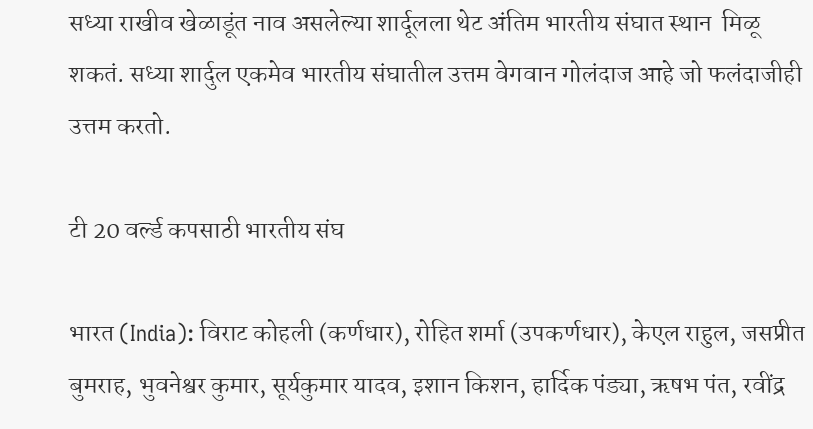सध्या राखीव खेळाडूंत नाव असलेल्या शार्दूलला थेट अंतिम भारतीय संघात स्थान  मिळू शकतं. सध्या शार्दुल एकमेव भारतीय संघातील उत्तम वेगवान गोलंदाज आहे जो फलंदाजीही उत्तम करतो.

टी 20 वर्ल्ड कपसाठी भारतीय संघ

भारत (India): विराट कोहली (कर्णधार), रोहित शर्मा (उपकर्णधार), केएल राहुल, जसप्रीत बुमराह, भुवनेश्वर कुमार, सूर्यकुमार यादव, इशान किशन, हार्दिक पंड्या, ऋषभ पंत, रवींद्र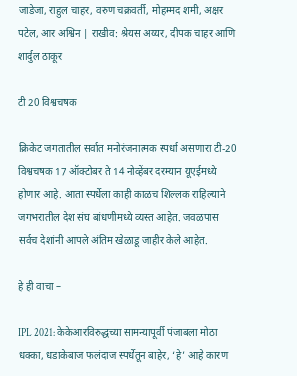जाडेजा, राहुल चाहर, वरुण चक्रवर्ती, मोहम्मद शमी, अक्षर पटेल, आर अश्विन | राखीव: श्रेयस अय्यर, दीपक चाहर आणि शार्दुल ठाकूर

टी 20 विश्वचषक

क्रिकेट जगतातील सर्वात मनोरंजनात्मक स्पर्धा असणारा टी-20 विश्वचषक 17 ऑक्टोबर ते 14 नोव्हेंबर दरम्यान यूएईमध्ये होणार आहे. आता स्पर्धेला काही काळच शिल्लक राहिल्याने जगभरातील देश संघ बांधणीमध्ये व्यस्त आहेत. जवळपास सर्वच देशांनी आपले अंतिम खेळाडू जाहीर केले आहेत.

हे ही वाचा –

IPL 2021: केकेआरविरुद्धच्या सामन्यापूर्वी पंजाबला मोठा धक्का, धडाकेबाज फलंदाज स्पर्धेतून बाहेर, ‘हे’ आहे कारण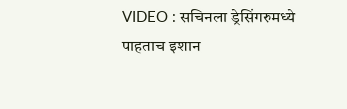VIDEO : सचिनला ड्रेसिंगरुमध्ये पाहताच इशान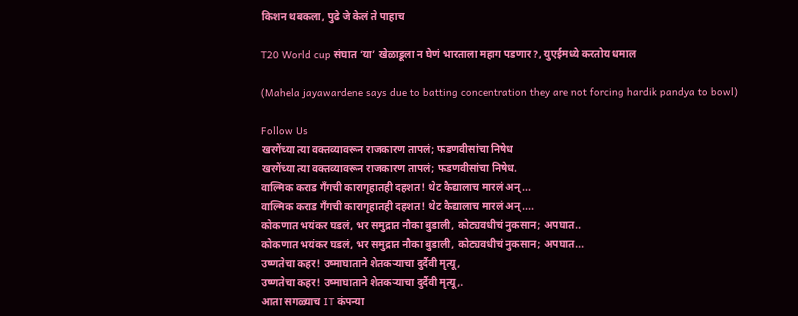किशन थबकला, पुढे जे केलं ते पाहाच

T20 World cup संघात ‘या’ खेळाडूला न घेणं भारताला महाग पडणार?, युएईमध्ये करतोय धमाल

(Mahela jayawardene says due to batting concentration they are not forcing hardik pandya to bowl)

Follow Us
खरगेंच्या त्या वक्तव्यावरून राजकारण तापलं; फडणवीसांचा निषेध
खरगेंच्या त्या वक्तव्यावरून राजकारण तापलं; फडणवीसांचा निषेध.
वाल्मिक कराड गँगची कारागृहातही दहशत! थेट कैद्यालाच मारलं अन्...
वाल्मिक कराड गँगची कारागृहातही दहशत! थेट कैद्यालाच मारलं अन्....
कोकणात भयंकर घडलं, भर समुद्रात नौका बुडाली, कोट्यवधीचं नुकसान; अपघात..
कोकणात भयंकर घडलं, भर समुद्रात नौका बुडाली, कोट्यवधीचं नुकसान; अपघात...
उष्णतेचा कहर! उष्माघाताने शेतकऱ्याचा दुर्दैवी मृत्यू,
उष्णतेचा कहर! उष्माघाताने शेतकऱ्याचा दुर्दैवी मृत्यू,.
आता सगळ्याच IT कंपन्या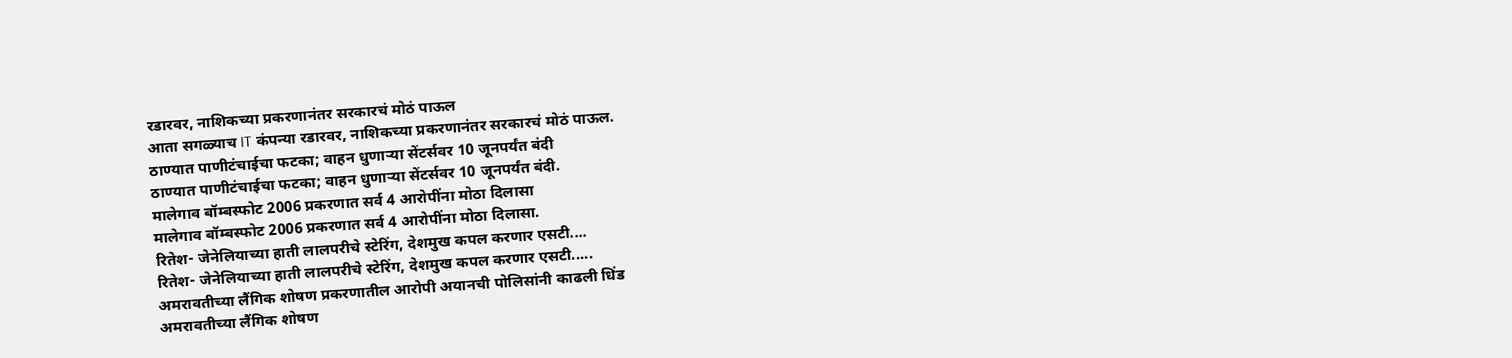रडारवर, नाशिकच्या प्रकरणानंतर सरकारचं मोठं पाऊल
आता सगळ्याच IT कंपन्या रडारवर, नाशिकच्या प्रकरणानंतर सरकारचं मोठं पाऊल.
ठाण्यात पाणीटंचाईचा फटका; वाहन धुणाऱ्या सेंटर्सवर 10 जूनपर्यंत बंदी
ठाण्यात पाणीटंचाईचा फटका; वाहन धुणाऱ्या सेंटर्सवर 10 जूनपर्यंत बंदी.
मालेगाव बॉम्बस्फोट 2006 प्रकरणात सर्व 4 आरोपींना मोठा दिलासा
मालेगाव बॉम्बस्फोट 2006 प्रकरणात सर्व 4 आरोपींना मोठा दिलासा.
रितेश- जेनेलियाच्या हाती लालपरीचे स्टेरिंग, देशमुख कपल करणार एसटी....
रितेश- जेनेलियाच्या हाती लालपरीचे स्टेरिंग, देशमुख कपल करणार एसटी.....
अमरावतीच्या लैंगिक शोषण प्रकरणातील आरोपी अयानची पोलिसांनी काढली धिंड
अमरावतीच्या लैंगिक शोषण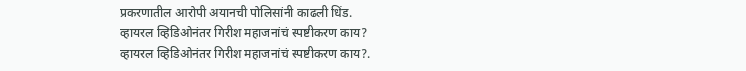प्रकरणातील आरोपी अयानची पोलिसांनी काढली धिंड.
व्हायरल व्हिडिओनंतर गिरीश महाजनांचं स्पष्टीकरण काय?
व्हायरल व्हिडिओनंतर गिरीश महाजनांचं स्पष्टीकरण काय?.